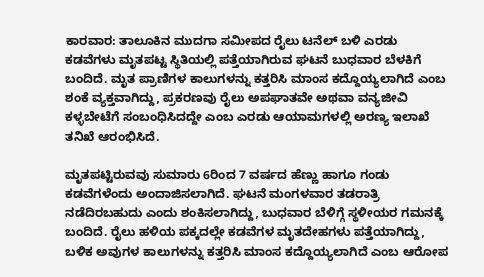ಕಾರವಾರ: ತಾಲೂಕಿನ ಮುದಗಾ ಸಮೀಪದ ರೈಲು ಟನೆಲ್ ಬಳಿ ಎರಡು ಕಡವೆಗಳು ಮೃತಪಟ್ಟ ಸ್ಥಿತಿಯಲ್ಲಿ ಪತ್ತೆಯಾಗಿರುವ ಘಟನೆ ಬುಧವಾರ ಬೆಳಕಿಗೆ ಬಂದಿದೆ. ಮೃತ ಪ್ರಾಣಿಗಳ ಕಾಲುಗಳನ್ನು ಕತ್ತರಿಸಿ ಮಾಂಸ ಕದ್ದೊಯ್ಯಲಾಗಿದೆ ಎಂಬ ಶಂಕೆ ವ್ಯಕ್ತವಾಗಿದ್ದು, ಪ್ರಕರಣವು ರೈಲು ಅಪಘಾತವೇ ಅಥವಾ ವನ್ಯಜೀವಿ ಕಳ್ಳಬೇಟೆಗೆ ಸಂಬಂಧಿಸಿದದ್ದೇ ಎಂಬ ಎರಡು ಆಯಾಮಗಳಲ್ಲಿ ಅರಣ್ಯ ಇಲಾಖೆ ತನಿಖೆ ಆರಂಭಿಸಿದೆ.

ಮೃತಪಟ್ಟಿರುವವು ಸುಮಾರು 6ರಿಂದ 7 ವರ್ಷದ ಹೆಣ್ಣು ಹಾಗೂ ಗಂಡು ಕಡವೆಗಳೆಂದು ಅಂದಾಜಿಸಲಾಗಿದೆ. ಘಟನೆ ಮಂಗಳವಾರ ತಡರಾತ್ರಿ ನಡೆದಿರಬಹುದು ಎಂದು ಶಂಕಿಸಲಾಗಿದ್ದು, ಬುಧವಾರ ಬೆಳಿಗ್ಗೆ ಸ್ಥಳೀಯರ ಗಮನಕ್ಕೆ ಬಂದಿದೆ. ರೈಲು ಹಳಿಯ ಪಕ್ಕದಲ್ಲೇ ಕಡವೆಗಳ ಮೃತದೇಹಗಳು ಪತ್ತೆಯಾಗಿದ್ದು, ಬಳಿಕ ಅವುಗಳ ಕಾಲುಗಳನ್ನು ಕತ್ತರಿಸಿ ಮಾಂಸ ಕದ್ದೊಯ್ಯಲಾಗಿದೆ ಎಂಬ ಆರೋಪ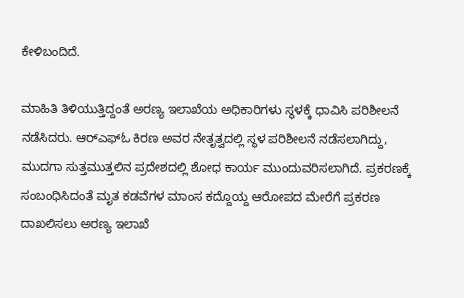ಕೇಳಿಬಂದಿದೆ.

ಮಾಹಿತಿ ತಿಳಿಯುತ್ತಿದ್ದಂತೆ ಅರಣ್ಯ ಇಲಾಖೆಯ ಅಧಿಕಾರಿಗಳು ಸ್ಥಳಕ್ಕೆ ಧಾವಿಸಿ ಪರಿಶೀಲನೆ ನಡೆಸಿದರು. ಆರ್‌ಎಫ್‌ಓ ಕಿರಣ ಅವರ ನೇತೃತ್ವದಲ್ಲಿ ಸ್ಥಳ ಪರಿಶೀಲನೆ ನಡೆಸಲಾಗಿದ್ದು, ಮುದಗಾ ಸುತ್ತಮುತ್ತಲಿನ ಪ್ರದೇಶದಲ್ಲಿ ಶೋಧ ಕಾರ್ಯ ಮುಂದುವರಿಸಲಾಗಿದೆ. ಪ್ರಕರಣಕ್ಕೆ ಸಂಬಂಧಿಸಿದಂತೆ ಮೃತ ಕಡವೆಗಳ ಮಾಂಸ ಕದ್ದೊಯ್ದ ಆರೋಪದ ಮೇರೆಗೆ ಪ್ರಕರಣ ದಾಖಲಿಸಲು ಅರಣ್ಯ ಇಲಾಖೆ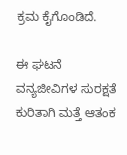ಕ್ರಮ ಕೈಗೊಂಡಿದೆ.

ಈ ಘಟನೆ ವನ್ಯಜೀವಿಗಳ ಸುರಕ್ಷತೆ ಕುರಿತಾಗಿ ಮತ್ತೆ ಆತಂಕ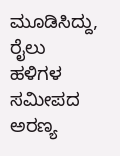ಮೂಡಿಸಿದ್ದು, ರೈಲು ಹಳಿಗಳ ಸಮೀಪದ ಅರಣ್ಯ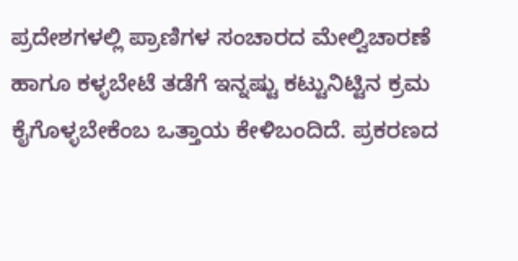ಪ್ರದೇಶಗಳಲ್ಲಿ ಪ್ರಾಣಿಗಳ ಸಂಚಾರದ ಮೇಲ್ವಿಚಾರಣೆ ಹಾಗೂ ಕಳ್ಳಬೇಟೆ ತಡೆಗೆ ಇನ್ನಷ್ಟು ಕಟ್ಟುನಿಟ್ಟಿನ ಕ್ರಮ ಕೈಗೊಳ್ಳಬೇಕೆಂಬ ಒತ್ತಾಯ ಕೇಳಿಬಂದಿದೆ. ಪ್ರಕರಣದ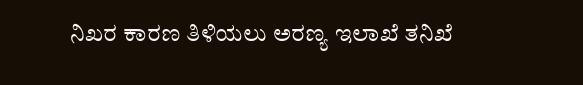ನಿಖರ ಕಾರಣ ತಿಳಿಯಲು ಅರಣ್ಯ ಇಲಾಖೆ ತನಿಖೆ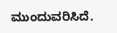ಮುಂದುವರಿಸಿದೆ.